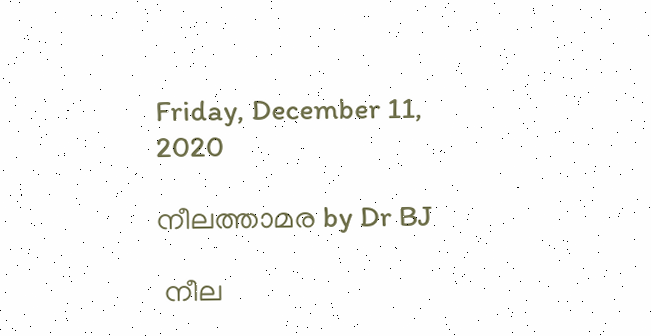Friday, December 11, 2020

നീലത്താമര by Dr BJ

 നീല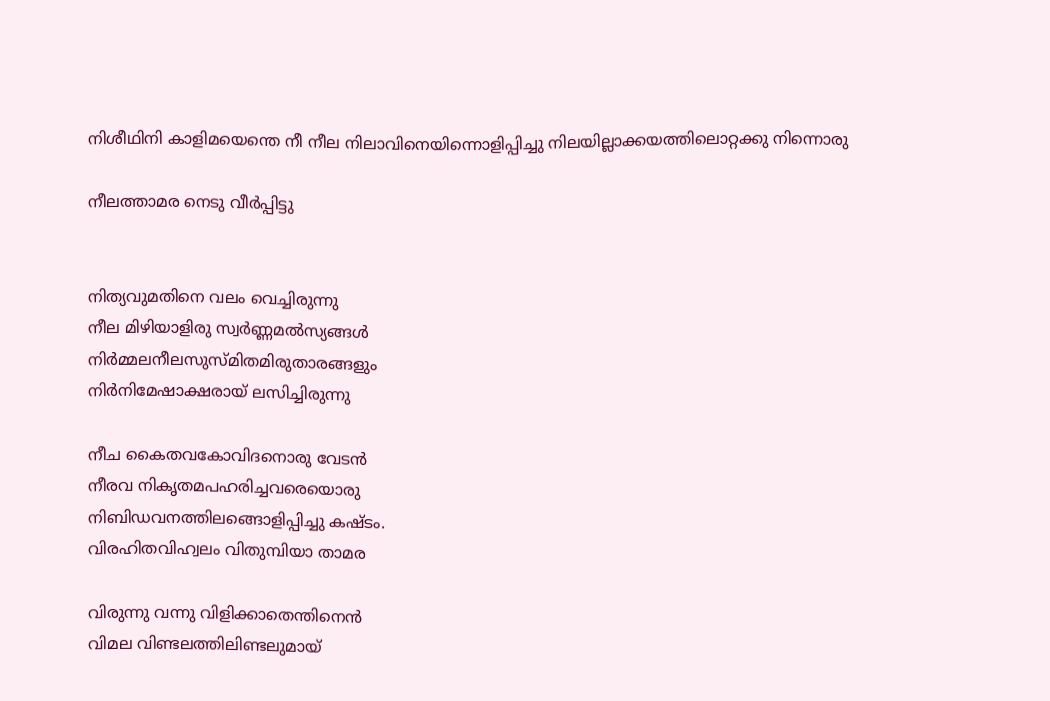നിശീഥിനി കാളിമയെന്തെ നീ നീല നിലാവിനെയിന്നൊളിപ്പിച്ചു നിലയില്ലാക്കയത്തിലൊറ്റക്കു നിന്നൊരു

നീലത്താമര നെടു വീർപ്പിട്ടു


നിത്യവുമതിനെ വലം വെച്ചിരുന്നു
നീല മിഴിയാളിരു സ്വർണ്ണമൽസ്യങ്ങൾ
നിര്‍മ്മലനീലസുസ്മിതമിരുതാരങ്ങളും
നിര്‍നിമേഷാക്ഷരായ് ലസിച്ചിരുന്നു

നീച കൈതവകോവിദനൊരു വേടന്‍
നീരവ നികൃതമപഹരിച്ചവരെയൊരു
നിബിഡവനത്തിലങ്ങൊളിപ്പിച്ചു കഷ്ടം.
വിരഹിതവിഹ്വലം വിതുമ്പിയാ താമര

വിരുന്നു വന്നു വിളിക്കാതെന്തിനെന്‍
വിമല വിണ്ടലത്തിലിണ്ടലുമായ്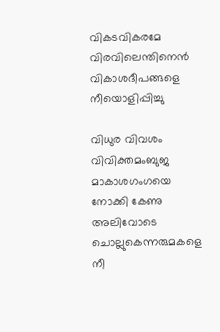വികടവികരമേ വിരവിലെന്തിനെൻ
വികാശദീപങ്ങളെ നീയൊളിപ്പിച്ചു

വിധുര വിവശം വിവിക്തമംബുജ
മാകാശഗംഗയെ നോക്കി കേണു
അലിവോടെ ചൊല്ലുകെന്നരുമകളെ നീ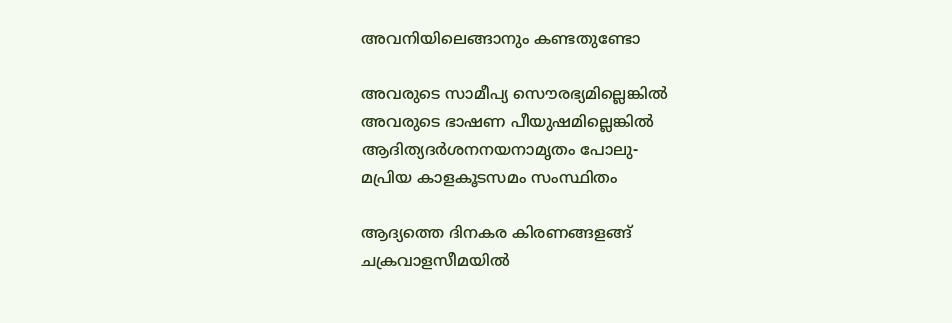അവനിയിലെങ്ങാനും കണ്ടതുണ്ടോ

അവരുടെ സാമീപ്യ സൌരഭ്യമില്ലെങ്കില്‍
അവരുടെ ഭാഷണ പീയുഷമില്ലെങ്കില്‍
ആദിത്യദര്‍ശനനയനാമൃതം പോലു-
മപ്രിയ കാളകൂടസമം സംസ്ഥിതം

ആദ്യത്തെ ദിനകര കിരണങ്ങളങ്ങ്
ചക്രവാളസീമയില്‍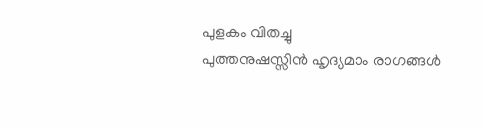പുളകം വിതച്ചു
പുത്തനുഷസ്സിന്‍ ഹൃദ്യമാം രാഗങ്ങള്‍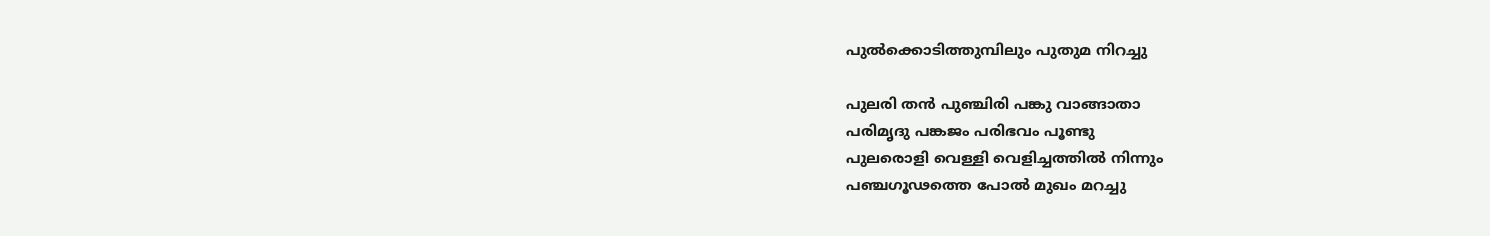പുല്‍ക്കൊടിത്തുമ്പിലും പുതുമ നിറച്ചു

പുലരി തന്‍ പുഞ്ചിരി പങ്കു വാങ്ങാതാ
പരിമൃദു പങ്കജം പരിഭവം പൂണ്ടു
പുലരൊളി വെള്ളി വെളിച്ചത്തില്‍ നിന്നും
പഞ്ചഗൂഢത്തെ പോല്‍ മുഖം മറച്ചു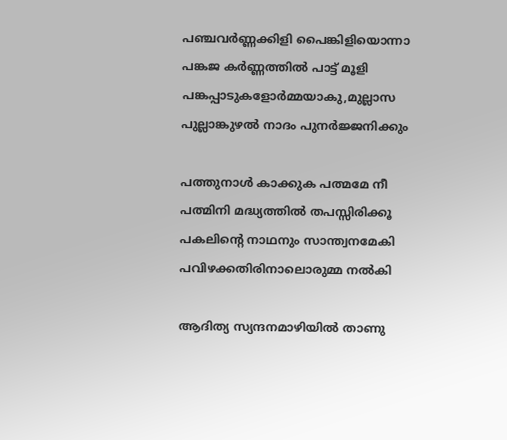പഞ്ചവര്‍ണ്ണക്കിളി പൈങ്കിളിയൊന്നാ
പങ്കജ കര്‍ണ്ണത്തില്‍ പാട്ട് മൂളി
പങ്കപ്പാടുകളോര്‍മ്മയാകു,മുല്ലാസ
പുല്ലാങ്കുഴല്‍ നാദം പുനര്‍ജ്ജനിക്കും

പത്തുനാള്‍ കാക്കുക പത്മമേ നീ
പത്മിനി മദ്ധ്യത്തില്‍ തപസ്സിരിക്കൂ
പകലിന്‍റെ നാഥനും സാന്ത്വനമേകി
പവിഴക്കതിരിനാലൊരുമ്മ നൽകി

ആദിത്യ സ്യന്ദനമാഴിയില്‍ താണു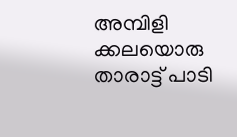അമ്പിളി ക്കലയൊരു താരാട്ട് പാടി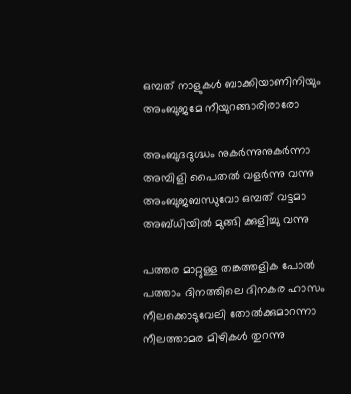ഒമ്പത് നാളുകള്‍ ബാക്കിയാണിനിയും
അംബുജമേ നീയുറങ്ങാരിരാരോ

അംബുദദുഗ്ദ്ധം നുകർന്നുനുകർന്നാ
അമ്പിളി പൈതല്‍ വളര്‍ന്നു വന്നു
അംബുജബന്ധുവോ ഒമ്പത് വട്ടമാ
അബ്ധിയില്‍ മുങ്ങി ക്കുളിച്ചു വന്നു

പത്തര മാറ്റുള്ള തങ്കത്തളിക പോല്‍
പത്താം ദിനത്തിലെ ദിനകര ഹാസം
നീലക്കൊടുവേലി തോല്‍ക്കുമാറന്നാ
നീലത്താമര മിഴികള്‍ തുറന്നു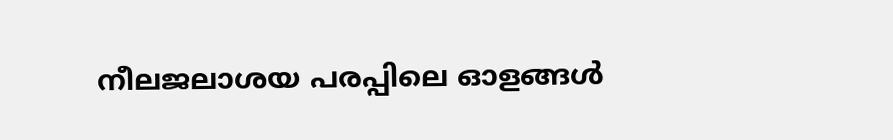നീലജലാശയ പരപ്പിലെ ഓളങ്ങൾ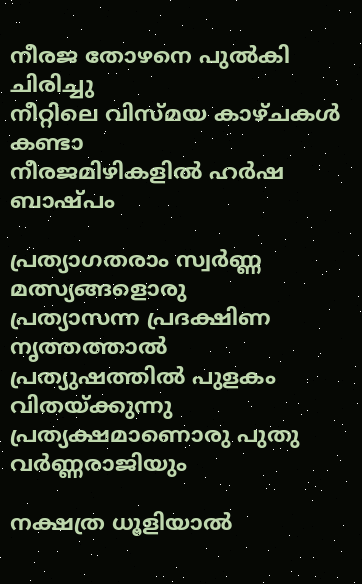നീരജ തോഴനെ പുൽകി ചിരിച്ചു
നീറ്റിലെ വിസ്മയ കാഴ്ചകൾ കണ്ടാ
നീരജമിഴികളില്‍ ഹര്‍ഷ ബാഷ്പം

പ്രത്യാഗതരാം സ്വര്‍ണ്ണ മത്സ്യങ്ങളൊരു
പ്രത്യാസന്ന പ്രദക്ഷിണ നൃത്തത്താല്‍
പ്രത്യുഷത്തില്‍ പുളകം വിതയ്ക്കുന്നു
പ്രത്യക്ഷമാണൊരു പുതു വര്‍ണ്ണരാജിയും

നക്ഷത്ര ധൂളിയാല്‍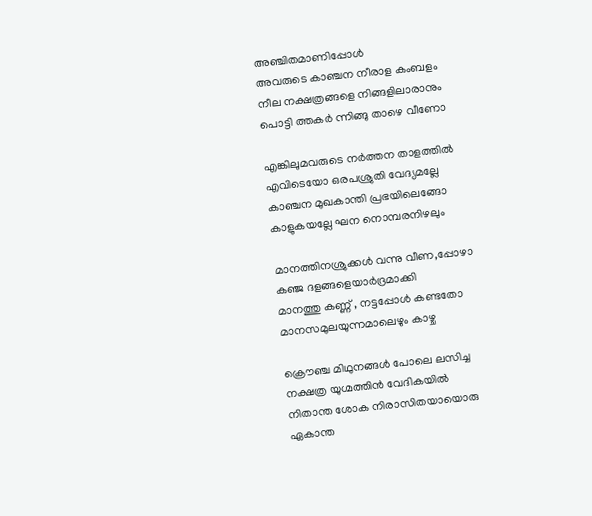അഞ്ചിതമാണിപ്പോള്‍
അവരുടെ കാഞ്ചന നീരാള കംബളം
നീല നക്ഷത്രങ്ങളെ നിങ്ങളിലാരാനും
പൊട്ടി ത്തകര്‍ ന്നിങ്ങു താഴെ വീണോ

എങ്കിലുമവരുടെ നര്‍ത്തന താളത്തില്‍
എവിടെയോ ഒരപശ്രുതി വേദ്യമല്ലേ
കാഞ്ചന മുഖകാന്തി പ്രഭയിലെങ്ങോ
കാളുകയല്ലേ ഘന നൊമ്പരനിഴലും

മാനത്തിനശ്രുക്കള്‍ വന്നു വീണ,പ്പോഴാ
കഞ്ജ ദളങ്ങളെയാര്‍ദ്രമാക്കി
മാനത്തു കണ്ണ് , നട്ടപ്പോള്‍ കണ്ടതോ
മാനസമുലയുന്നമാലെഴും കാഴ്ച

ക്രൌഞ്ച മിഥുനങ്ങള്‍ പോലെ ലസിച്ച
നക്ഷത്ര യുഗ്മത്തിന്‍ വേദികയില്‍
നിതാന്ത ശോക നിരാസിതയായൊരു
ഏകാന്ത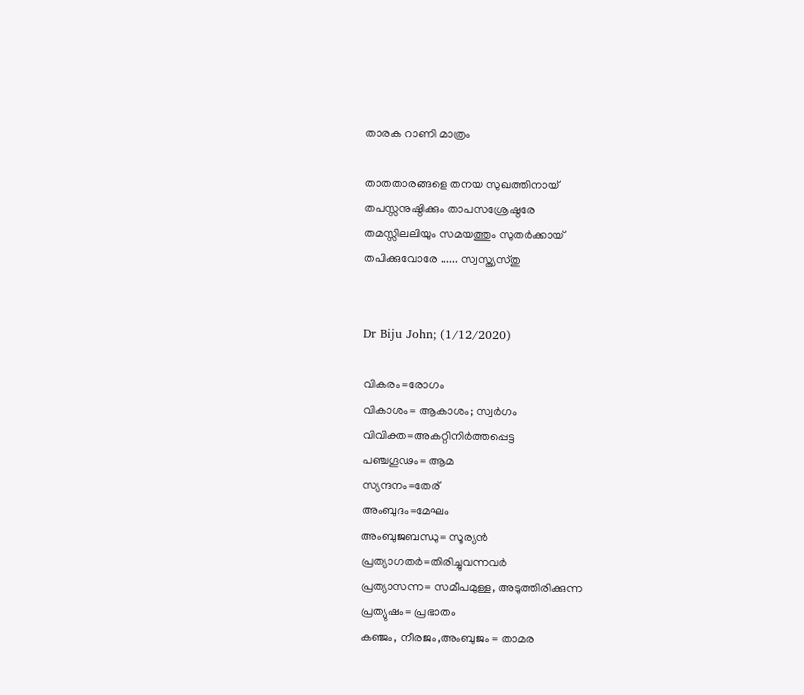താരക റാണി മാത്രം

താതതാരങ്ങളെ തനയ സുഖത്തിനായ്
തപസ്സനുഷ്ഠിക്കും താപസശ്രേഷ്ഠരേ
തമസ്സിലലിയും സമയത്തും സുതർക്കായ്
തപിക്കുവോരേ ...... സ്വസ്ത്യസ്തു


Dr Biju John; (1/12/2020)

വികരം=രോഗം
വികാശം= ആകാശം; സ്വര്‍ഗം
വിവിക്ത=അകറ്റിനിര്‍ത്തപ്പെട്ട
പഞ്ചഗൂഢം= ആമ
സ്യന്ദനം=തേര്
അംബുദം=മേഘം
അംബുജബന്ധു= സൂര്യന്‍
പ്രത്യാഗതര്‍=തിരിച്ചുവന്നവര്‍
പ്രത്യാസന്ന= സമീപമുള്ള, അടുത്തിരിക്കുന്ന
പ്രത്യുഷം= പ്രഭാതം
കഞ്ജം, നീരജം,അംബുജം = താമര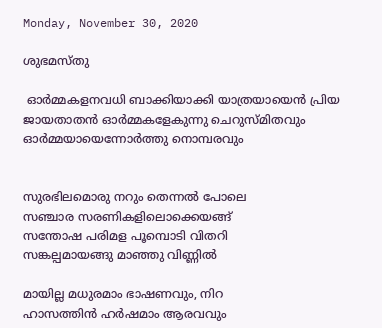Monday, November 30, 2020

ശുഭമസ്തു

 ഓര്‍മ്മകളനവധി ബാക്കിയാക്കി യാത്രയായെന്‍ പ്രിയ ജായതാതന്‍ ഓര്‍മ്മകളേകുന്നു ചെറുസ്മിതവും
ഓര്‍മ്മയായെന്നോര്‍ത്തു നൊമ്പരവും


സുരഭിലമൊരു നറും തെന്നല്‍ പോലെ
സഞ്ചാര സരണികളിലൊക്കെയങ്ങ്
സന്തോഷ പരിമള പൂമ്പൊടി വിതറി
സങ്കല്പമായങ്ങു മാഞ്ഞു വിണ്ണില്‍

മായില്ല മധുരമാം ഭാഷണവും, നിറ
ഹാസത്തിന്‍ ഹര്‍ഷമാം ആരവവും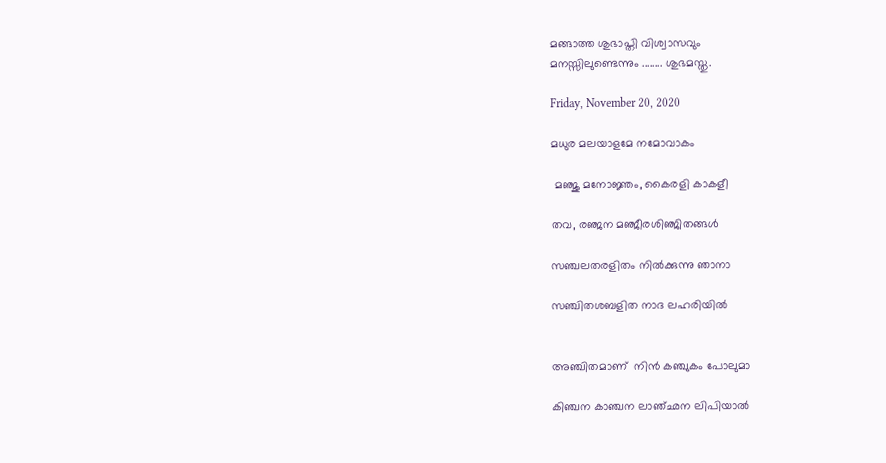മങ്ങാത്ത ശുഭാപ്തി വിശ്വാസവും
മനസ്സിലുണ്ടെന്നും ........ ശുഭമസ്തു.

Friday, November 20, 2020

മധുര മലയാളമേ നമോവാകം

 മഞ്ജു മനോജ്ഞം, കൈരളി കാകളീ

തവ, രഞ്ജന മഞ്ജീരശിഞ്ജിതങ്ങള്‍

സഞ്ചലതരളിതം നില്‍ക്കുന്നു ഞാനാ

സഞ്ചിതശബളിത നാദ ലഹരിയില്‍


അഞ്ചിതമാണ്  നിന്‍ കഞ്ചുകം പോലുമാ

കിഞ്ചന കാഞ്ചന ലാഞ്ഛന ലിപിയാല്‍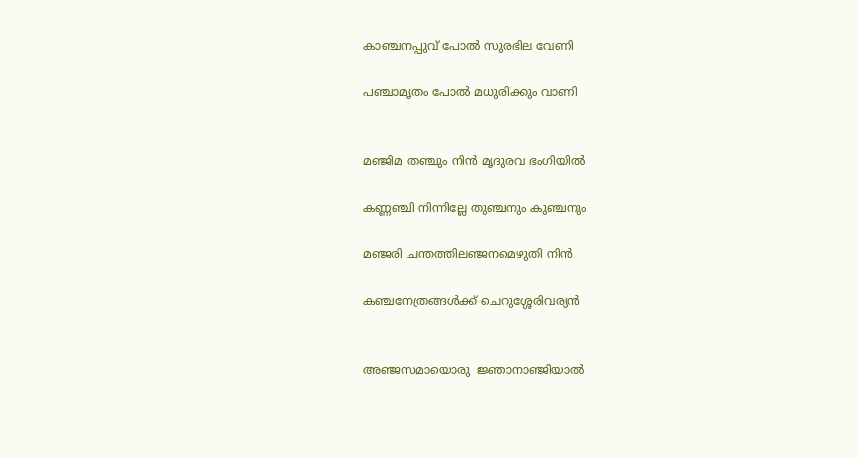കാഞ്ചനപ്പുവ് പോല്‍ സുരഭില വേണി

പഞ്ചാമൃതം പോല്‍ മധുരിക്കും വാണി


മഞ്ജിമ തഞ്ചും നിന്‍ മൃദുരവ ഭംഗിയില്‍

കണ്ണഞ്ചി നിന്നില്ലേ തുഞ്ചനും കുഞ്ചനും

മഞ്ജരി ചന്തത്തിലഞ്ജനമെഴുതി നിന്‍

കഞ്ചനേത്രങ്ങള്‍ക്ക് ചെറുശ്ശേരിവര്യൻ


അഞ്ജസമായൊരു  ജ്ഞാനാഞ്ജിയാല്‍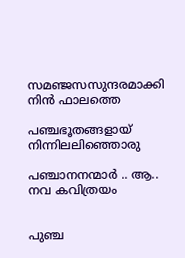സമഞ്ജസസുന്ദരമാക്കി നിൻ ഫാലത്തെ

പഞ്ചഭൂതങ്ങളായ് നിന്നിലലിഞ്ഞൊരു

പഞ്ചാനനന്മാർ .. ആ.. നവ കവിത്രയം


പുഞ്ച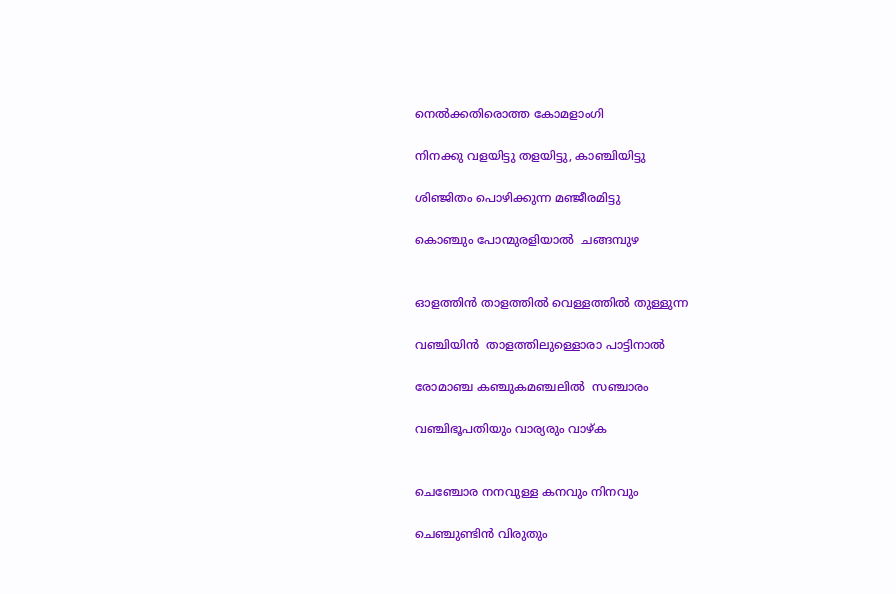നെൽക്കതിരൊത്ത കോമളാംഗി

നിനക്കു വളയിട്ടു തളയിട്ടു, കാഞ്ചിയിട്ടു

ശിഞ്ജിതം പൊഴിക്കുന്ന മഞ്ജീരമിട്ടു

കൊഞ്ചും പോന്മുരളിയാല്‍  ചങ്ങമ്പുഴ


ഓളത്തിൻ താളത്തിൽ വെള്ളത്തില്‍ തുള്ളുന്ന

വഞ്ചിയിന്‍  താളത്തിലുള്ളൊരാ പാട്ടിനാല്‍

രോമാഞ്ച കഞ്ചുകമഞ്ചലില്‍  സഞ്ചാരം

വഞ്ചിഭൂപതിയും വാര്യരും വാഴ്ക


ചെഞ്ചോര നനവുള്ള കനവും നിനവും

ചെഞ്ചുണ്ടിന്‍ വിരുതും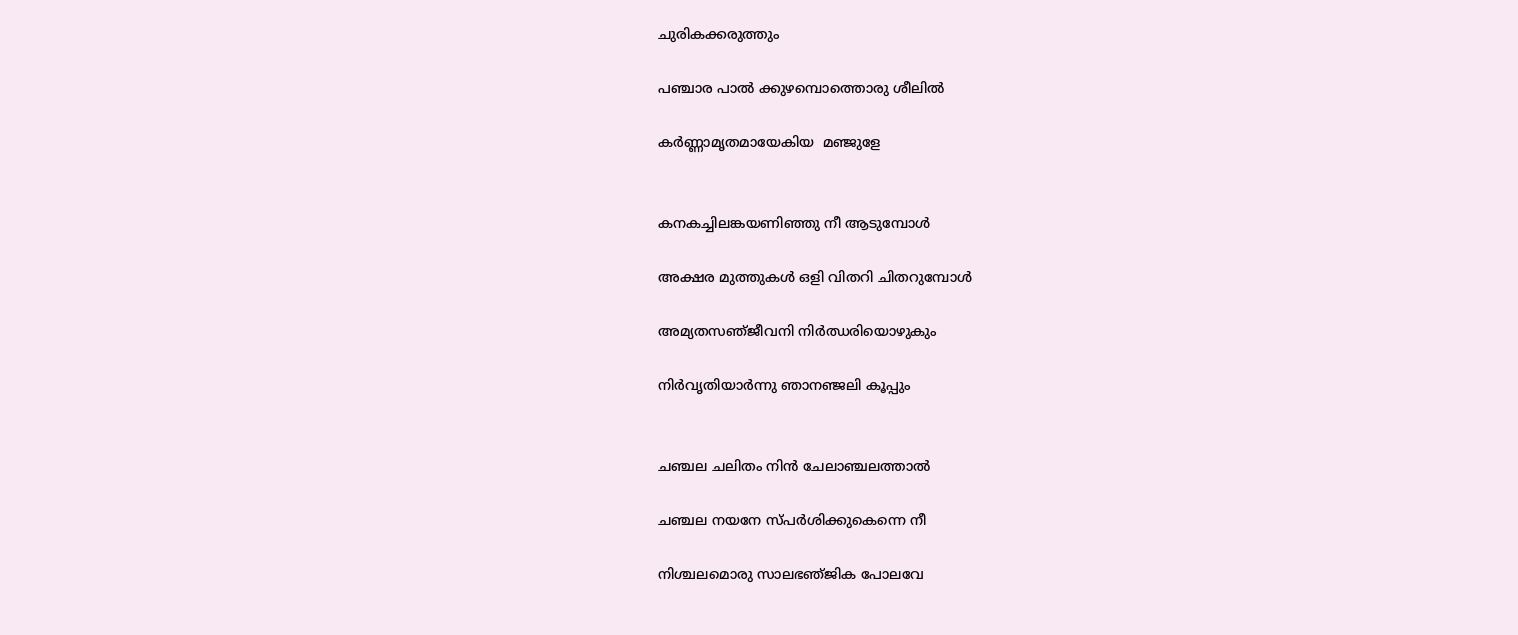ചുരികക്കരുത്തും

പഞ്ചാര പാല്‍ ക്കുഴമ്പൊത്തൊരു ശീലില്‍

കര്‍ണ്ണാമൃതമായേകിയ  മഞ്ജുളേ


കനകച്ചിലങ്കയണിഞ്ഞു നീ ആടുമ്പോൾ

അക്ഷര മുത്തുകൾ ഒളി വിതറി ചിതറുമ്പോൾ

അമ്യതസഞ്‌ജീവനി നിർഝരിയൊഴുകും

നിര്‍വൃതിയാർന്നു ഞാനഞ്ജലി കൂപ്പും


ചഞ്ചല ചലിതം നിൻ ചേലാഞ്ചലത്താൽ

ചഞ്ചല നയനേ സ്പർശിക്കുകെന്നെ നീ

നിശ്ചലമൊരു സാലഭഞ്‌ജിക പോലവേ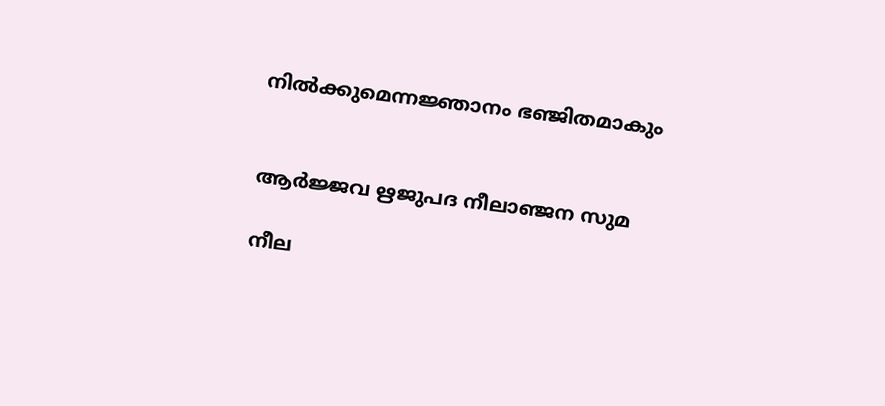നിൽക്കുമെന്നജ്ഞാനം ഭഞ്ജിതമാകും


ആര്‍ജ്ജവ ഋജുപദ നീലാഞ്ജന സുമ

നീല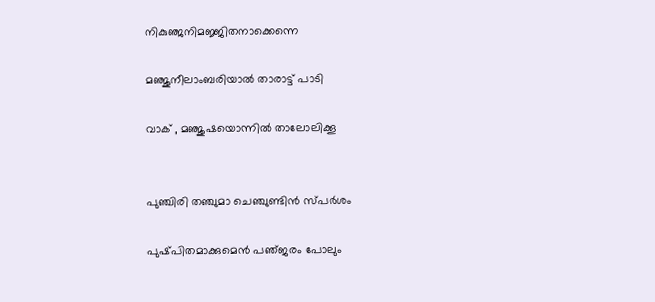നികുഞ്ജനിമജ്ജിതനാക്കെന്നെ

മഞ്ജുനീലാംബരിയാല്‍ താരാട്ട് പാടി

വാക് , മഞ്ജുഷയൊന്നില്‍ താലോലിക്കൂ


പുഞ്ചിരി തഞ്ചുമാ ചെഞ്ചുണ്ടിൻ സ്പർശം

പുഷ്‌പിതമാക്കുമെൻ പഞ്‌ജരം പോലും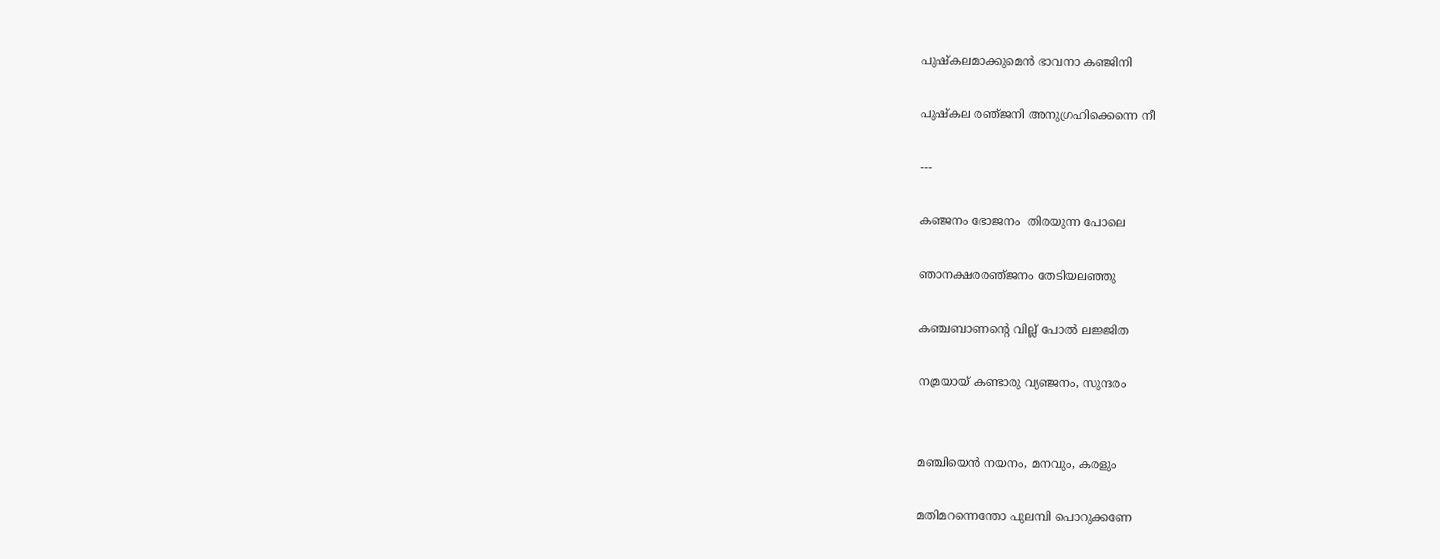പുഷ്കലമാക്കുമെൻ ഭാവനാ കഞ്ജിനി

പുഷ്കല രഞ്‌ജനി അനുഗ്രഹിക്കെന്നെ നീ

---

കഞ്ജനം ഭോജനം  തിരയുന്ന പോലെ

ഞാനക്ഷരരഞ്‌ജനം തേടിയലഞ്ഞു

കഞ്ചബാണന്‍റെ വില്ല് പോൽ ലജ്ജിത

നമ്രയായ് കണ്ടാരു വ്യഞ്ജനം, സുന്ദരം


മഞ്ചിയെൻ നയനം, മനവും, കരളും

മതിമറന്നെന്തോ പുലമ്പി പൊറുക്കണേ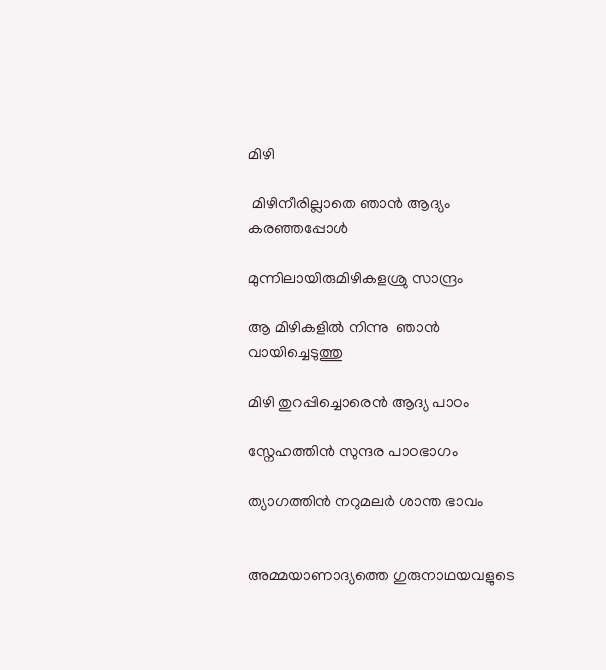മിഴി

 മിഴിനീരില്ലാതെ ഞാൻ ആദ്യം കരഞ്ഞപ്പോൾ

മുന്നിലായിരുമിഴികളശ്രു സാന്ദ്രം

ആ മിഴികളിൽ നിന്നു  ഞാൻ വായിച്ചെടുത്തു

മിഴി തുറപ്പിച്ചൊരെൻ ആദ്യ പാഠം

സ്നേഹത്തിൻ സുന്ദര പാഠഭാഗം

ത്യാഗത്തിൻ നറുമലർ ശാന്ത ഭാവം


അമ്മയാണാദ്യത്തെ ഗുരുനാഥയവളുടെ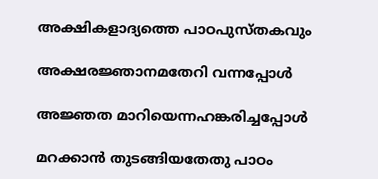അക്ഷികളാദ്യത്തെ പാഠപുസ്തകവും

അക്ഷരജ്ഞാനമതേറി വന്നപ്പോൾ

അജ്ഞത മാറിയെന്നഹങ്കരിച്ചപ്പോൾ

മറക്കാൻ തുടങ്ങിയതേതു പാഠം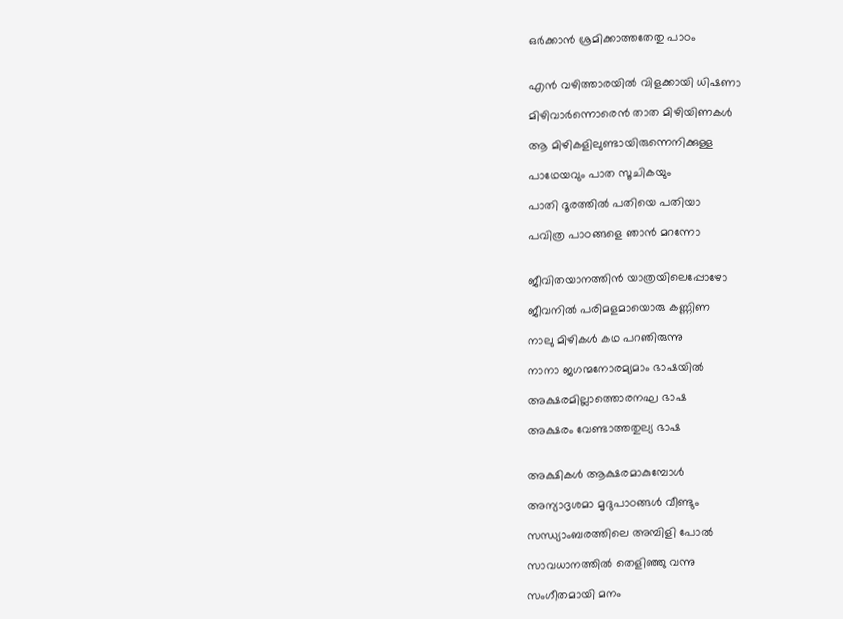ഒർക്കാൻ ശ്രമിക്കാത്തതേതു പാഠം


എൻ വഴിത്താരയിൽ വിളക്കായി ധിഷണാ

മിഴിവാർന്നൊരെൻ താത മിഴിയിണകൾ

ആ മിഴികളിലുണ്ടായിരുന്നെനിക്കുള്ള

പാഥേയവും പാത സൂചികയും

പാതി ദൂരത്തിൽ പതിയെ പതിയാ

പവിത്ര പാഠങ്ങളെ ഞാൻ മറന്നോ


ജീവിതയാനത്തിൻ യാത്രയിലെപ്പോഴോ

ജീവനിൽ പരിമളമായൊരു കണ്ണിണ

നാലു മിഴികൾ കഥ പറഞിരുന്നു

നാനാ ജഗന്മനോരമ്യമാം ഭാഷയിൽ

അക്ഷരമില്ലാത്തൊരനഘ ഭാഷ

അക്ഷരം വേണ്ടാത്തതുല്യ ഭാഷ


അക്ഷികൾ ആക്ഷരമാകുമ്പോൾ

അന്യാദൃശമാ മൃദുപാഠങ്ങൾ വീണ്ടും

സന്ധ്യാംബരത്തിലെ അമ്പിളി പോൽ

സാവധാനത്തിൽ തെളിഞ്ഞു വന്നു

സംഗീതമായി മനം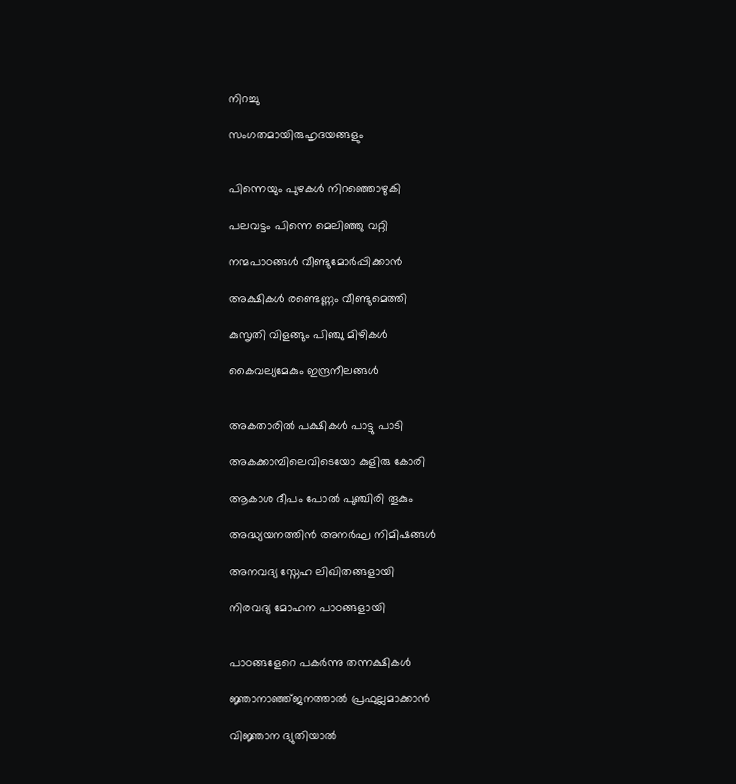നിറച്ചു

സംഗതമായിരുഹൃദയങ്ങളും


പിന്നെയും പുഴകൾ നിറഞ്ഞൊഴുകി

പലവട്ടം പിന്നെ മെലിഞ്ഞു വറ്റി

നന്മപാഠങ്ങൾ വീണ്ടുമോർപ്പിക്കാൻ

അക്ഷികൾ രണ്ടെണ്ണം വീണ്ടുമെത്തി

കുസൃതി വിളങ്ങും പിഞ്ചു മിഴികൾ

കൈവല്യമേകും ഇന്ദ്രനീലങ്ങൾ


അകതാരിൽ പക്ഷികൾ പാട്ടു പാടി

അകക്കാമ്പിലെവിടെയോ കുളിരു കോരി

ആകാശ ദീപം പോൽ പുഞ്ചിരി തൂകും

അദ്ധ്യയനത്തിൻ അനർഘ നിമിഷങ്ങൾ

അനവദ്യ സ്നേഹ ലിഖിതങ്ങളായി

നിരവദ്യ മോഹന പാഠങ്ങളായി


പാഠങ്ങളേറെ പകർന്നു തന്നക്ഷികൾ

ജ്ഞാനാഞ്ഞ്ജനത്താൽ പ്രഫുല്ലമാക്കാൻ

വിജ്ഞാന ദ്യുതിയാൽ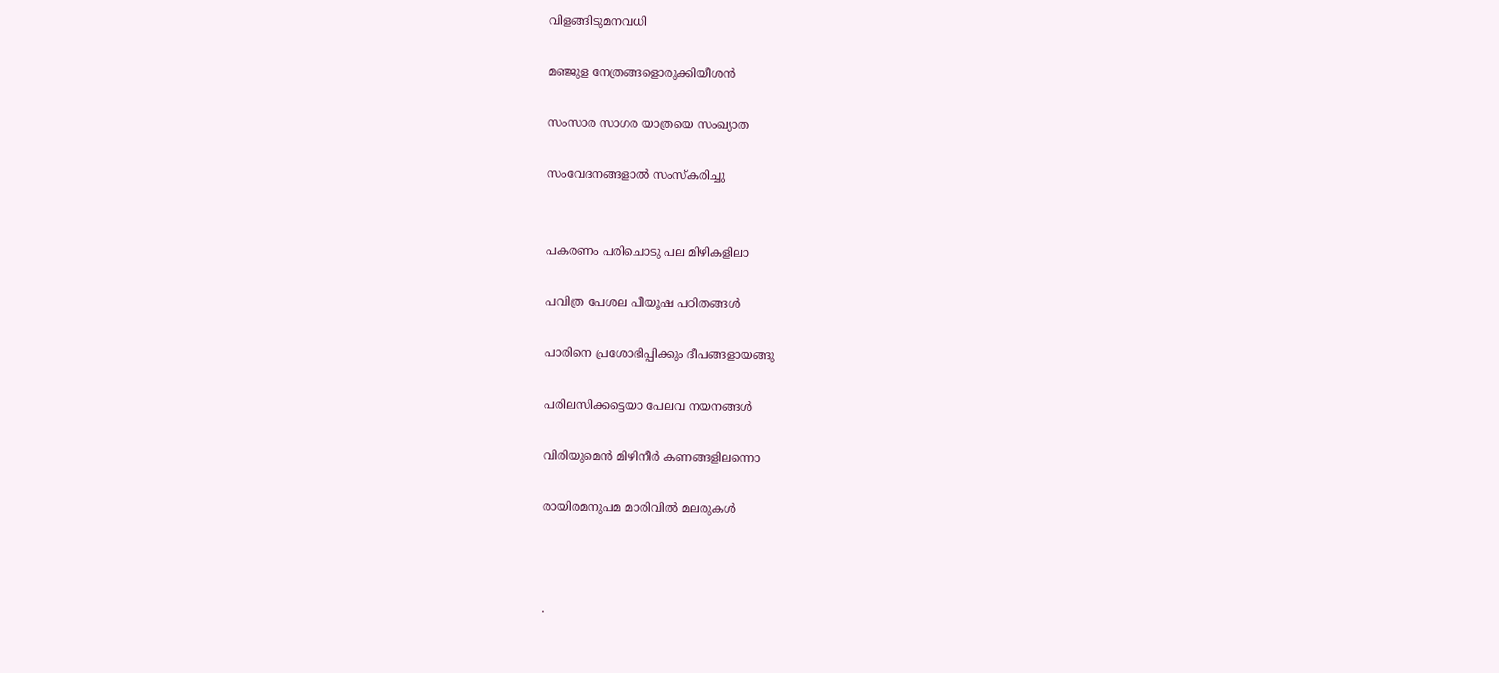വിളങ്ങിടുമനവധി

മഞ്ജുള നേത്രങ്ങളൊരുക്കിയീശൻ

സംസാര സാഗര യാത്രയെ സംഖ്യാത

സംവേദനങ്ങളാൽ സംസ്കരിച്ചു


പകരണം പരിചൊടു പല മിഴികളിലാ

പവിത്ര പേശല പീയൂഷ പഠിതങ്ങൾ

പാരിനെ പ്രശോഭിപ്പിക്കും ദീപങ്ങളായങ്ങു

പരിലസിക്കട്ടെയാ പേലവ നയനങ്ങൾ

വിരിയുമെൻ മിഴിനീർ കണങ്ങളിലന്നൊ

രായിരമനുപമ മാരിവിൽ മലരുകൾ



.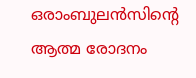ഒരാംബുലൻസിന്‍റെ ആത്മ രോദനം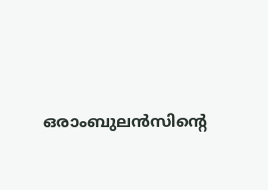ഒരാംബുലൻസിന്‍റെ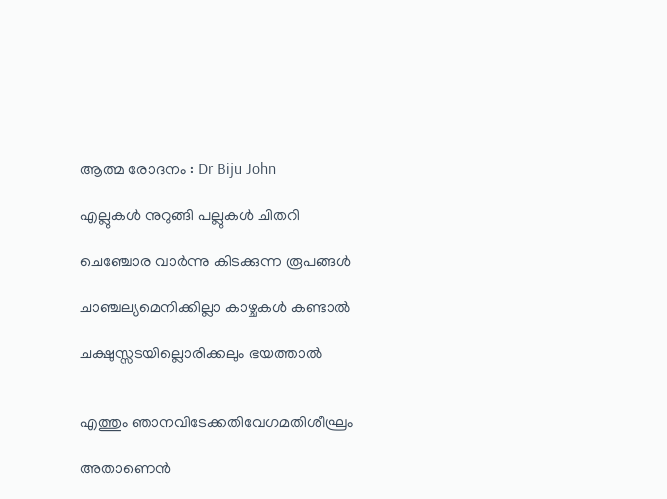ആത്മ രോദനം : Dr Biju John

എല്ലുകൾ നുറുങ്ങി പല്ലുകൾ ചിതറി

ചെഞ്ചോര വാർന്നു കിടക്കുന്ന രൂപങ്ങൾ

ചാഞ്ചല്യമെനിക്കില്ലാ കാഴ്ചകൾ കണ്ടാൽ

ചക്ഷുസ്സടയില്ലൊരിക്കലും ഭയത്താൽ


എത്തും ഞാനവിടേക്കതിവേഗമതിശീഘ്രം

അതാണെൻ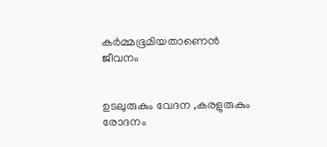കർമ്മഭൂമിയതാണെൻ ജീവനം


ഉടലുരുകും വേദന ,കരളുരുകും രോദനം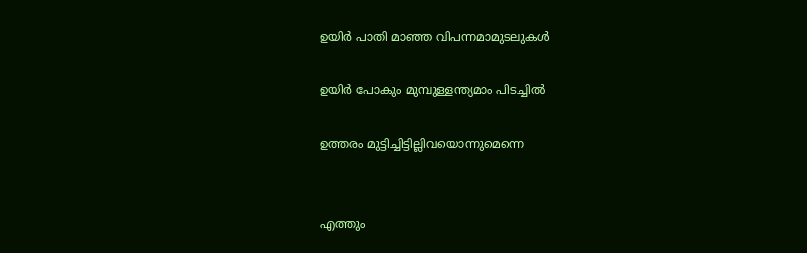ഉയിർ പാതി മാഞ്ഞ വിപന്നമാമുടലുകൾ

ഉയിർ പോകും മുമ്പുള്ളന്ത്യമാം പിടച്ചിൽ

ഉത്തരം മുട്ടിച്ചിട്ടില്ലിവയൊന്നുമെന്നെ


എത്തും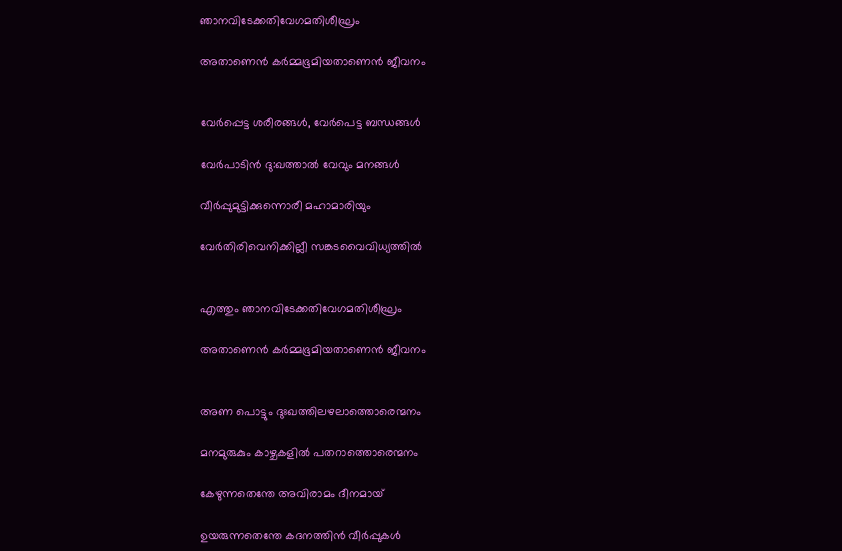ഞാനവിടേക്കതിവേഗമതിശീഘ്രം

അതാണെൻ കർമ്മഭൂമിയതാണെൻ ജീവനം


വേർപ്പെട്ട ശരീരങ്ങൾ, വേർപെട്ട ബന്ധങ്ങൾ

വേർപാടിൻ ദു:ഖത്താൽ വേവും മനങ്ങൾ

വീർപ്പുമുട്ടിക്കുന്നൊരീ മഹാമാരിയും

വേർതിരിവെനിക്കില്ലീ സങ്കടവൈവിധ്യത്തിൽ


എത്തും ഞാനവിടേക്കതിവേഗമതിശീഘ്രം

അതാണെൻ കർമ്മഭൂമിയതാണെൻ ജീവനം


അണ പൊട്ടും ദുഃഖത്തിലഴലാത്തൊരെന്മനം

മനമുരുകും കാഴ്ചകളിൽ പതറാത്തൊരെന്മനം

കേഴുന്നതെന്തേ അവിരാമം ദീനമായ്

ഉയരുന്നതെന്തേ കദനത്തിൻ വീർപ്പുകൾ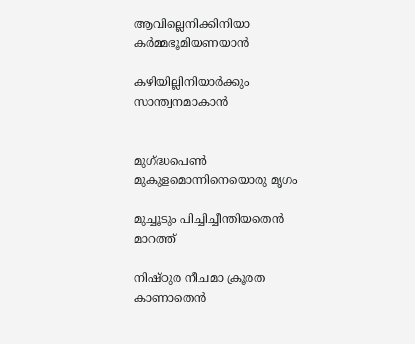ആവില്ലെനിക്കിനിയാ കർമ്മഭൂമിയണയാൻ

കഴിയില്ലിനിയാർക്കും സാന്ത്വനമാകാൻ


മുഗ്ദ്ധപെൺ മുകുളമൊന്നിനെയൊരു മൃഗം

മുച്ചൂടും പിച്ചിച്ചീന്തിയതെൻ മാറത്ത്

നിഷ്ഠുര നീചമാ ക്രൂരത കാണാതെൻ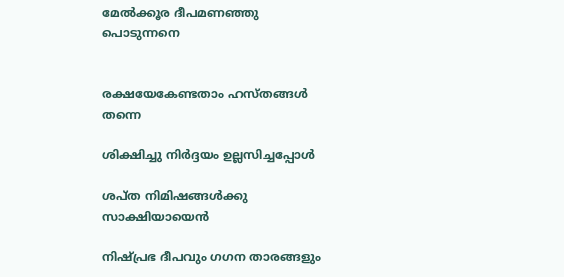മേൽക്കൂര ദീപമണഞ്ഞു പൊടുന്നനെ


രക്ഷയേകേണ്ടതാം ഹസ്തങ്ങൾ തന്നെ

ശിക്ഷിച്ചു നിർദ്ദയം ഉല്ലസിച്ചപ്പോൾ

ശപ്ത നിമിഷങ്ങൾക്കു സാക്ഷിയായെൻ

നിഷ്പ്രഭ ദീപവും ഗഗന താരങ്ങളും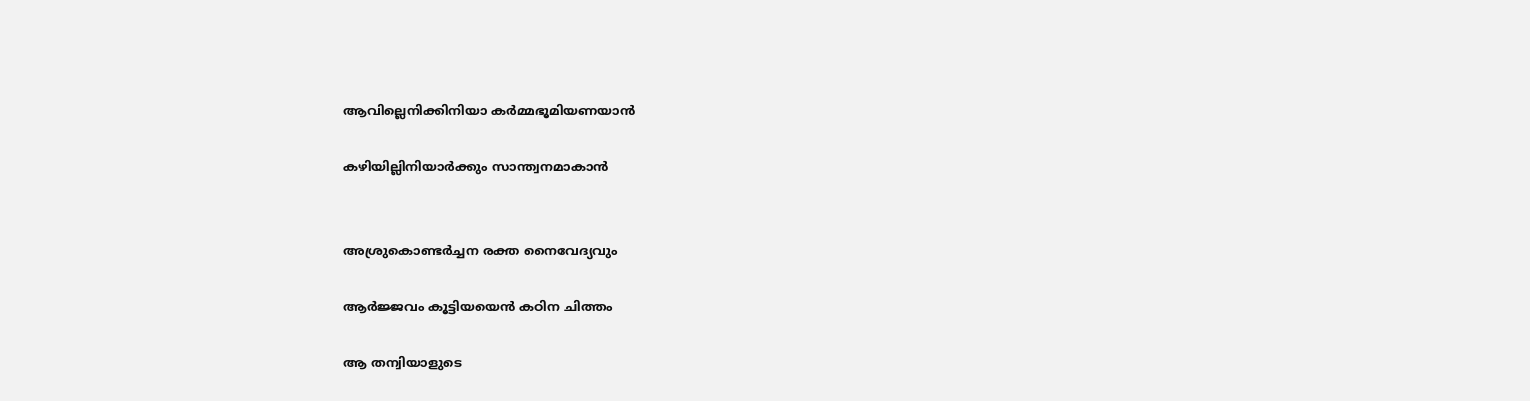ആവില്ലെനിക്കിനിയാ കർമ്മഭൂമിയണയാൻ

കഴിയില്ലിനിയാർക്കും സാന്ത്വനമാകാൻ


അശ്രുകൊണ്ടർച്ചന രക്ത നൈവേദ്യവും

ആർജ്ജവം കൂട്ടിയയെൻ കഠിന ചിത്തം

ആ തന്വിയാളുടെ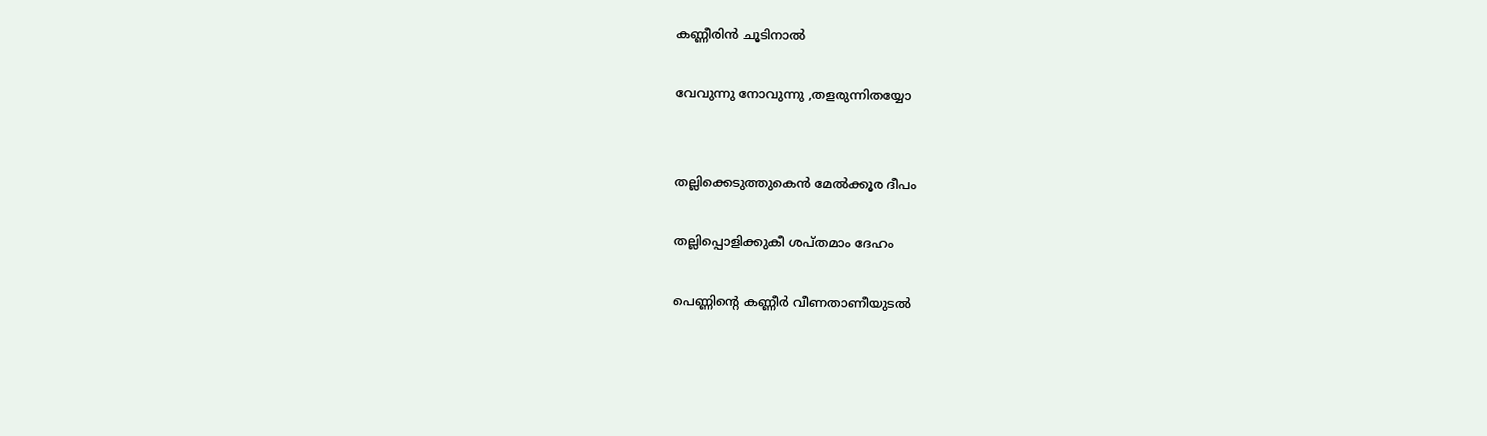കണ്ണീരിൻ ചൂടിനാൽ

വേവുന്നു നോവുന്നു ,തളരുന്നിതയ്യോ


തല്ലിക്കെടുത്തുകെൻ മേൽക്കൂര ദീപം

തല്ലിപ്പൊളിക്കുകീ ശപ്തമാം ദേഹം

പെണ്ണിന്‍റെ കണ്ണീർ വീണതാണീയുടൽ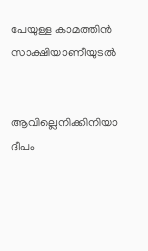പേയുള്ള കാമത്തിൻ സാക്ഷിയാണീയുടൽ


ആവില്ലെനിക്കിനിയാ ദീപം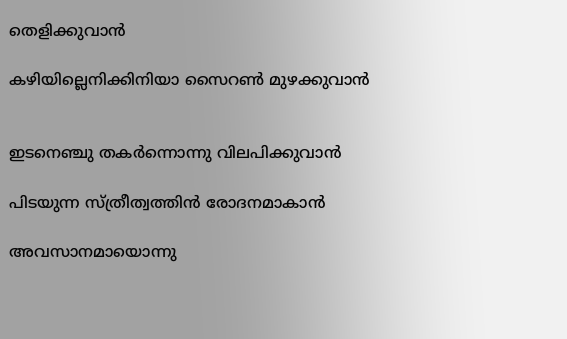തെളിക്കുവാൻ

കഴിയില്ലെനിക്കിനിയാ സൈറൺ മുഴക്കുവാൻ


ഇടനെഞ്ചു തകർന്നൊന്നു വിലപിക്കുവാൻ

പിടയുന്ന സ്ത്രീത്വത്തിൻ രോദനമാകാൻ

അവസാനമായൊന്നു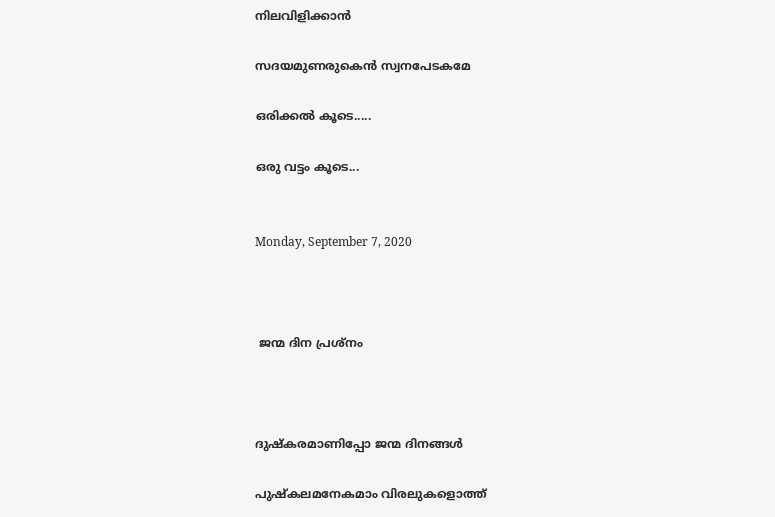നിലവിളിക്കാൻ

സദയമുണരുകെൻ സ്വനപേടകമേ

ഒരിക്കൽ കൂടെ.....

ഒരു വട്ടം കൂടെ...


Monday, September 7, 2020



 ജന്മ ദിന പ്രശ്നം



ദുഷ്കരമാണിപ്പോ ജന്മ ദിനങ്ങൾ

പുഷ്കലമനേകമാം വിരലുകളൊത്ത്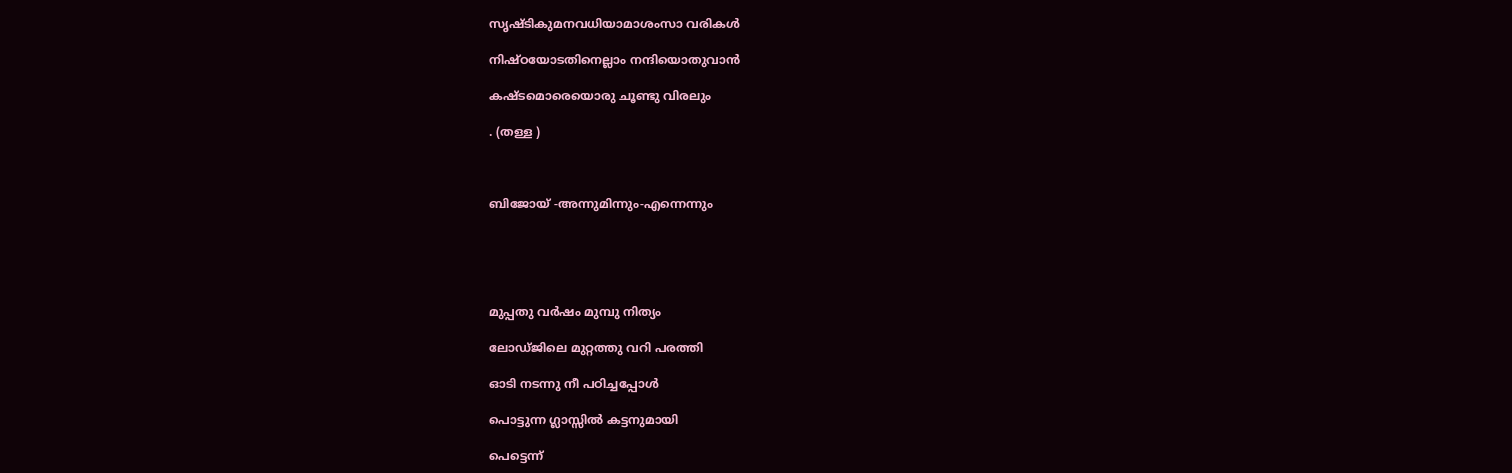സൃഷ്ടികുമനവധിയാമാശംസാ വരികൾ

നിഷ്ഠയോടതിനെല്ലാം നന്ദിയൊതുവാൻ

കഷ്ടമൊരെയൊരു ചൂണ്ടു വിരലും

. (തള്ള )



ബിജോയ്‌ -അന്നുമിന്നും-എന്നെന്നും





മുപ്പതു വർഷം മുമ്പു നിത്യം

ലോഡ്ജിലെ മുറ്റത്തു വറി പരത്തി

ഓടി നടന്നു നീ പഠിച്ചപ്പോൾ

പൊട്ടുന്ന ഗ്ലാസ്സിൽ കട്ടനുമായി

പെട്ടെന്ന്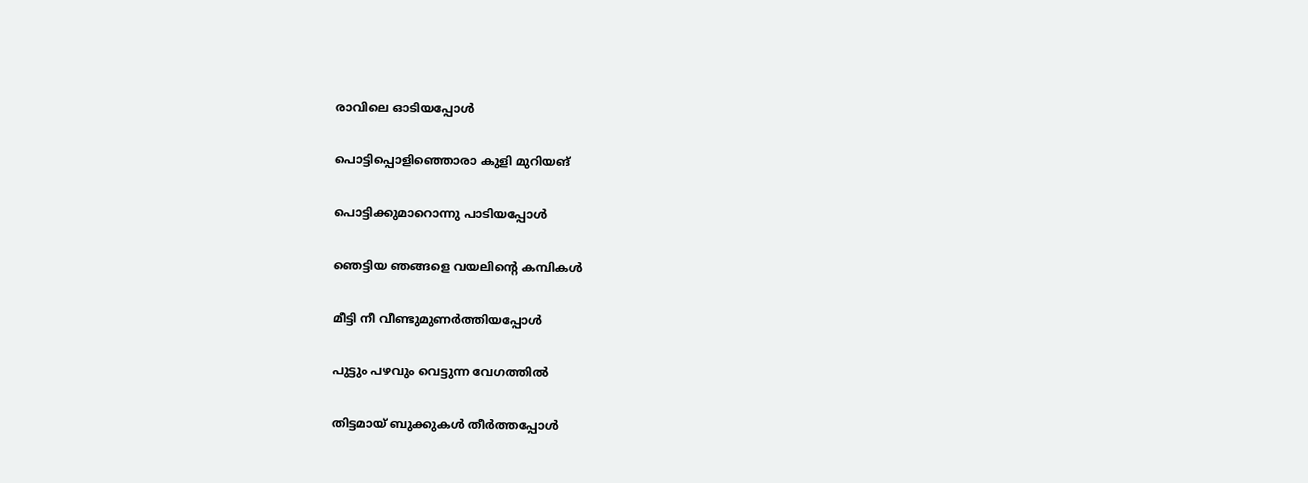രാവിലെ ഓടിയപ്പോൾ

പൊട്ടിപ്പൊളിഞ്ഞൊരാ കുളി മുറിയങ്

പൊട്ടിക്കുമാറൊന്നു പാടിയപ്പോൾ

ഞെട്ടിയ ഞങ്ങളെ വയലിന്‍റെ കമ്പികൾ

മീട്ടി നീ വീണ്ടുമുണർത്തിയപ്പോൾ

പുട്ടും പഴവും വെട്ടുന്ന വേഗത്തിൽ

തിട്ടമായ്‌ ബുക്കുകൾ തീർത്തപ്പോൾ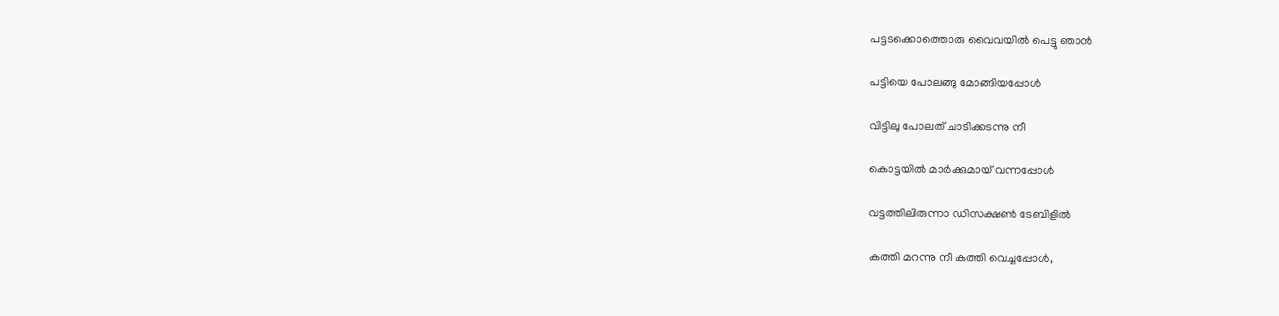പട്ടടക്കൊത്തൊരു വൈവയിൽ പെട്ടു ഞാൻ

പട്ടിയെ പോലങ്ങു മോങ്ങിയപ്പോൾ

വിട്ടിലു പോലത് ചാടിക്കടന്നു നീ

കൊട്ടയിൽ മാർക്കുമായ് വന്നപ്പോൾ

വട്ടത്തിലിരുന്നാ ഡിസക്ഷണ്‍ ടേബിളിൽ

കത്തി മറന്നു നീ കത്തി വെച്ചപ്പോൾ,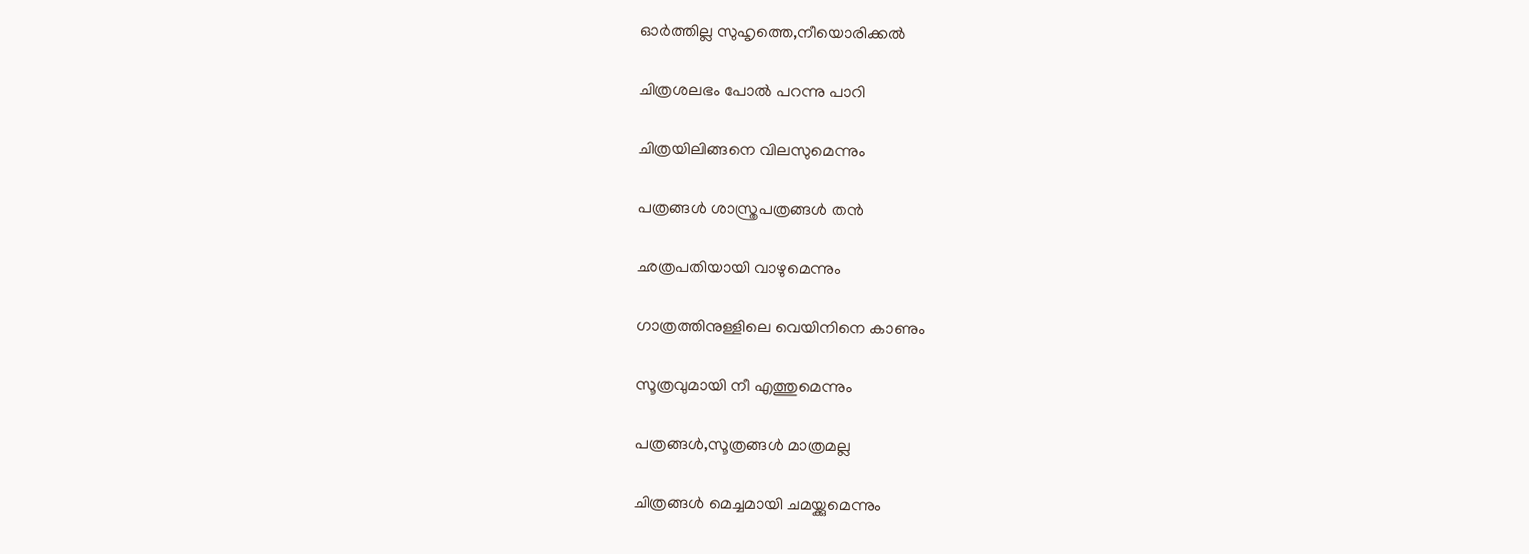ഓർത്തില്ല സുഹൃത്തെ,നീയൊരിക്കൽ

ചിത്രശലഭം പോൽ പറന്നു പാറി

ചിത്രയിലിങ്ങനെ വിലസുമെന്നും

പത്രങ്ങൾ ശാസ്ത്രപത്രങ്ങൾ തൻ

ഛത്രപതിയായി വാഴുമെന്നും

ഗാത്രത്തിനുള്ളിലെ വെയിനിനെ കാണും

സൂത്രവുമായി നീ എത്തുമെന്നും

പത്രങ്ങൾ,സൂത്രങ്ങൾ മാത്രമല്ല

ചിത്രങ്ങൾ മെച്ചമായി ചമയ്ക്കുമെന്നും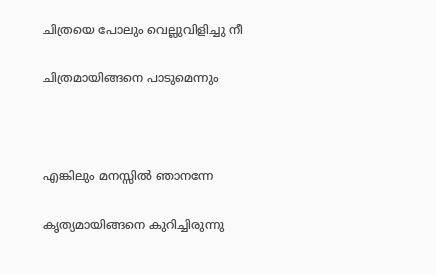ചിത്രയെ പോലും വെല്ലുവിളിച്ചു നീ

ചിത്രമായിങ്ങനെ പാടുമെന്നും



എങ്കിലും മനസ്സിൽ ഞാനന്നേ

കൃത്യമായിങ്ങനെ കുറിച്ചിരുന്നു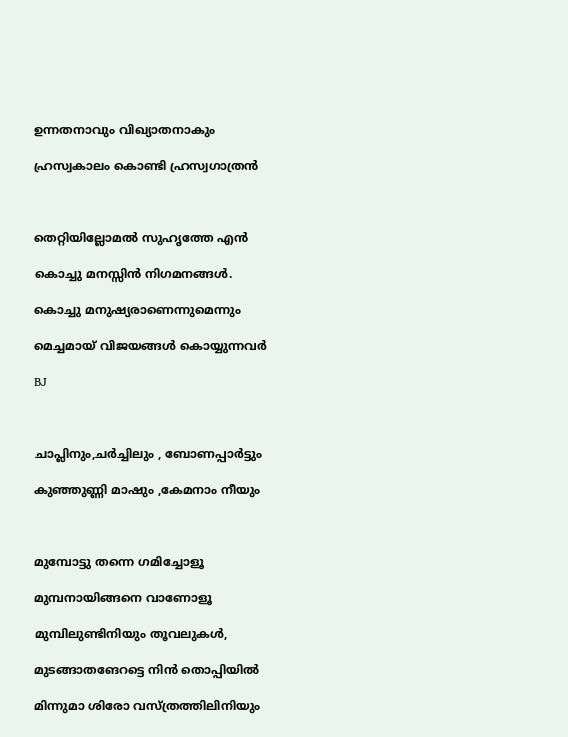ഉന്നതനാവും വിഖ്യാതനാകും

ഹ്രസ്വകാലം കൊണ്ടി ഹ്രസ്വഗാത്രൻ



തെറ്റിയില്ലോമൽ സുഹൃത്തേ എൻ

കൊച്ചു മനസ്സിൻ നിഗമനങ്ങൾ.

കൊച്ചു മനുഷ്യരാണെന്നുമെന്നും

മെച്ചമായ് വിജയങ്ങൾ കൊയ്യുന്നവർ

BJ



ചാപ്ലിനും,ചർച്ചിലും , ബോണപ്പാർട്ടും

കുഞ്ഞുണ്ണി മാഷും ,കേമനാം നീയും



മുമ്പോട്ടു തന്നെ ഗമിച്ചോളൂ

മുമ്പനായിങ്ങനെ വാണോളൂ

മുമ്പിലുണ്ടിനിയും തൂവലുകൾ,

മുടങ്ങാതങേറട്ടെ നിൻ തൊപ്പിയിൽ

മിന്നുമാ ശിരോ വസ്ത്രത്തിലിനിയും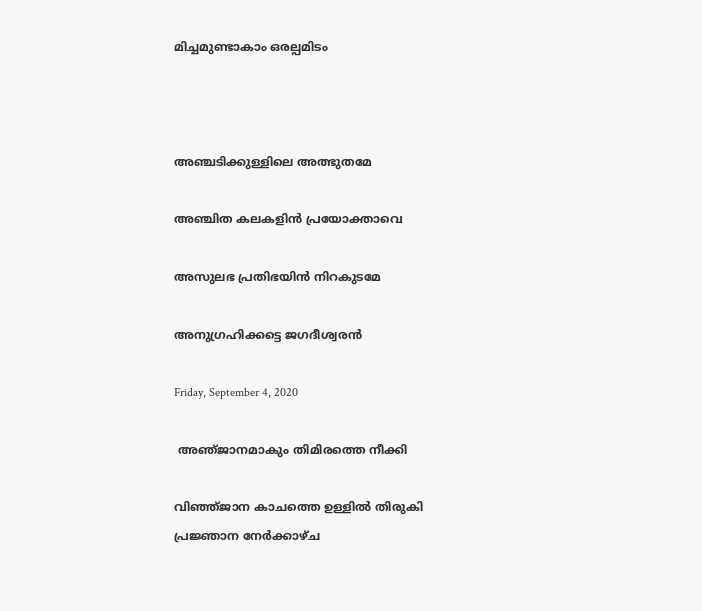മിച്ചമുണ്ടാകാം ഒരല്പമിടം



അഞ്ചടിക്കുള്ളിലെ അത്ഭുതമേ

അഞ്ചിത കലകളിൻ പ്രയോക്താവെ

അസുലഭ പ്രതിഭയിൻ നിറകുടമേ

അനുഗ്രഹിക്കട്ടെ ജഗദീശ്വരൻ

Friday, September 4, 2020

 അഞ്‌ജാനമാകും തിമിരത്തെ നീക്കി

വിഞ്ഞ്ജാന കാചത്തെ ഉള്ളിൽ തിരുകി
പ്രജ്ഞാന നേർക്കാഴ്ച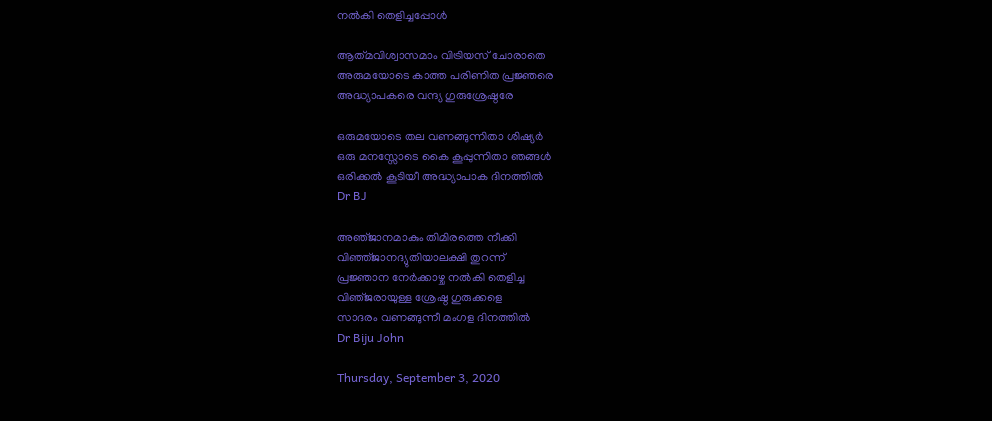നൽകി തെളിച്ചപ്പോൾ

ആത്‌മവിശ്വാസമാം വിട്രിയസ് ചോരാതെ
അരുമയോടെ കാത്ത പരിണിത പ്രജ്ഞരെ
അദ്ധ്യാപകരെ വന്ദ്യ ഗുരുശ്രേഷ്ഠരേ

ഒരുമയോടെ തല വണങ്ങുന്നിതാ ശിഷ്യര്‍
ഒരു മനസ്സോടെ കൈ കൂപ്പുന്നിതാ ഞങ്ങള്‍
ഒരിക്കല്‍ കൂടിയീ അദ്ധ്യാപാക ദിനത്തില്‍
Dr BJ

അഞ്‌ജാനമാകും തിമിരത്തെ നീക്കി
വിഞ്ഞ്ജാനദ്യുതിയാലക്ഷി തുറന്ന്
പ്രജ്ഞാന നേർക്കാഴ്ച നൽകി തെളിച്ച
വിഞ്‌ജരായുള്ള ശ്രേഷ്ഠ ഗുരുക്കളെ
സാദരം വണങ്ങുന്നീ മംഗള ദിനത്തിൽ
Dr Biju John

Thursday, September 3, 2020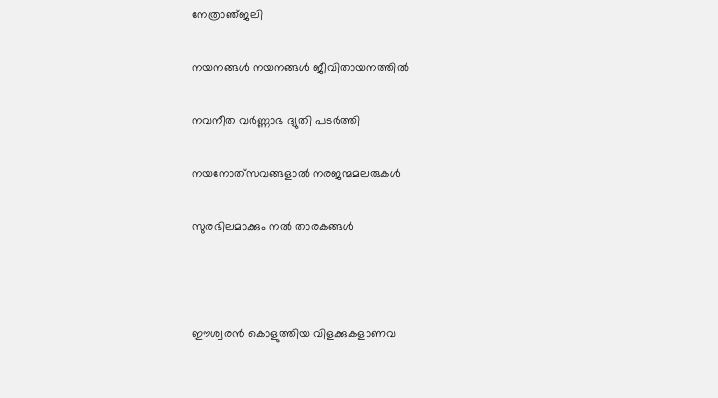നേത്രാഞ്‌ജലി

നയനങ്ങൾ നയനങ്ങൾ ജീവിതായനത്തിൽ

നവനീത വർണ്ണാഭ ദ്യുതി പടർത്തി

നയനോത്‌സവങ്ങളാൽ നരജന്മമലരുകൾ

സുരഭിലമാക്കും നൽ താരകങ്ങൾ



ഈശ്വരൻ കൊളുത്തിയ വിളക്കുകളാണവ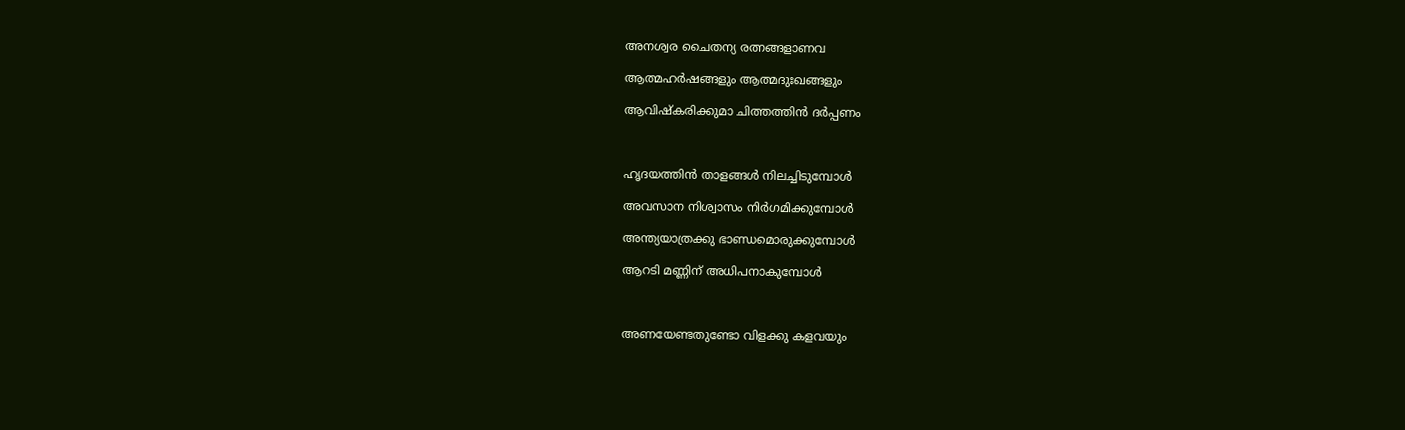അനശ്വര ചൈതന്യ രത്നങ്ങളാണവ

ആത്മഹർഷങ്ങളും ആത്മദുഃഖങ്ങളും

ആവിഷ്കരിക്കുമാ ചിത്തത്തിൻ ദർപ്പണം



ഹൃദയത്തിൻ താളങ്ങൾ നിലച്ചിടുമ്പോൾ

അവസാന നിശ്വാസം നിർഗമിക്കുമ്പോൾ

അന്ത്യയാത്രക്കു ഭാണ്ഡമൊരുക്കുമ്പോൾ

ആറടി മണ്ണിന് അധിപനാകുമ്പോൾ



അണയേണ്ടതുണ്ടോ വിളക്കു കളവയും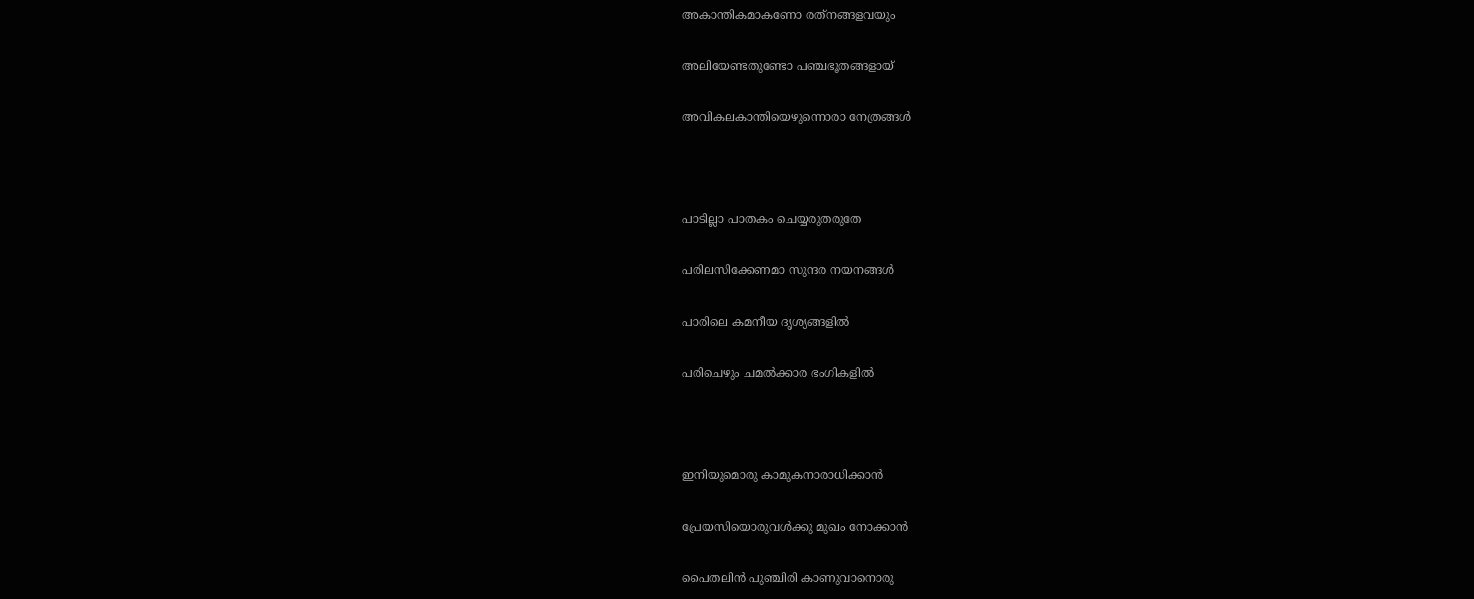അകാന്തികമാകണോ രത്‌നങ്ങളവയും

അലിയേണ്ടതുണ്ടോ പഞ്ചഭൂതങ്ങളായ്

അവികലകാന്തിയെഴുന്നൊരാ നേത്രങ്ങൾ



പാടില്ലാ പാതകം ചെയ്യരുതരുതേ

പരിലസിക്കേണമാ സുന്ദര നയനങ്ങൾ

പാരിലെ കമനീയ ദൃശ്യങ്ങളിൽ

പരിചെഴും ചമൽക്കാര ഭംഗികളിൽ



ഇനിയുമൊരു കാമുകനാരാധിക്കാൻ

പ്രേയസിയൊരുവൾക്കു മുഖം നോക്കാൻ

പൈതലിൻ പുഞ്ചിരി കാണുവാനൊരു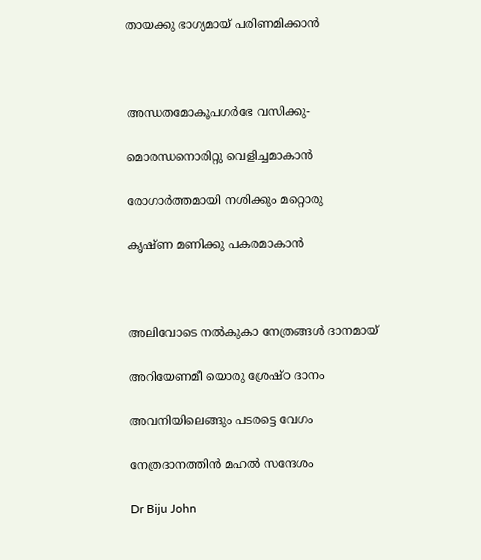തായക്കു ഭാഗ്യമായ് പരിണമിക്കാൻ



അന്ധതമോകൂപഗർഭേ വസിക്കു-

മൊരന്ധനൊരിറ്റു വെളിച്ചമാകാൻ

രോഗാർത്തമായി നശിക്കും മറ്റൊരു

കൃഷ്ണ മണിക്കു പകരമാകാൻ



അലിവോടെ നൽകുകാ നേത്രങ്ങൾ ദാനമായ്

അറിയേണമീ യൊരു ശ്രേഷ്ഠ ദാനം

അവനിയിലെങ്ങും പടരട്ടെ വേഗം

നേത്രദാനത്തിൻ മഹൽ സന്ദേശം

Dr Biju John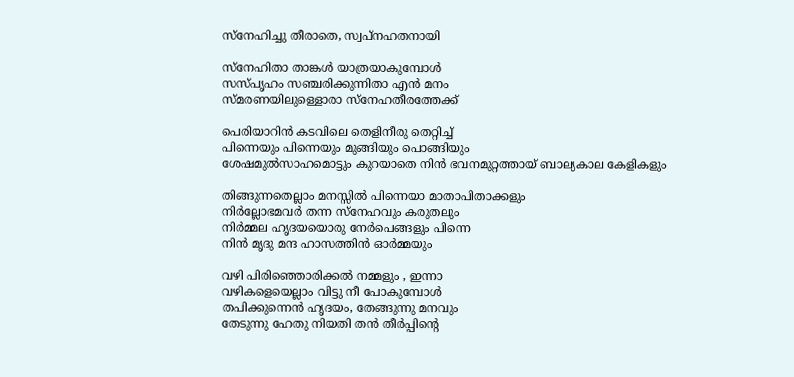സ്നേഹിച്ചു തീരാതെ, സ്വപ്നഹതനായി

സ്നേഹിതാ താങ്കൾ യാത്രയാകുമ്പോൾ
സസ്പൃഹം സഞ്ചരിക്കുന്നിതാ എൻ മനം
സ്മരണയിലുള്ളൊരാ സ്നേഹതീരത്തേക്ക്

പെരിയാറിൻ കടവിലെ തെളിനീരു തെറ്റിച്ച്
പിന്നെയും പിന്നെയും മുങ്ങിയും പൊങ്ങിയും
ശേഷമുൽസാഹമൊട്ടും കുറയാതെ നിൻ ഭവനമുറ്റത്തായ് ബാല്യകാല കേളികളും

തിങ്ങുന്നതെല്ലാം മനസ്സിൽ പിന്നെയാ മാതാപിതാക്കളും
നിർല്ലോഭമവർ തന്ന സ്നേഹവും കരുതലും
നിർമ്മല ഹൃദയയൊരു നേർപെങ്ങളും പിന്നെ
നിൻ മൃദു മന്ദ ഹാസത്തിൻ ഓർമ്മയും

വഴി പിരിഞ്ഞൊരിക്കൽ നമ്മളും , ഇന്നാ
വഴികളെയെല്ലാം വിട്ടു നീ പോകുമ്പോൾ
തപിക്കുന്നെൻ ഹൃദയം, തേങ്ങുന്നു മനവും
തേടുന്നു ഹേതു നിയതി തൻ തീർപ്പിന്റെ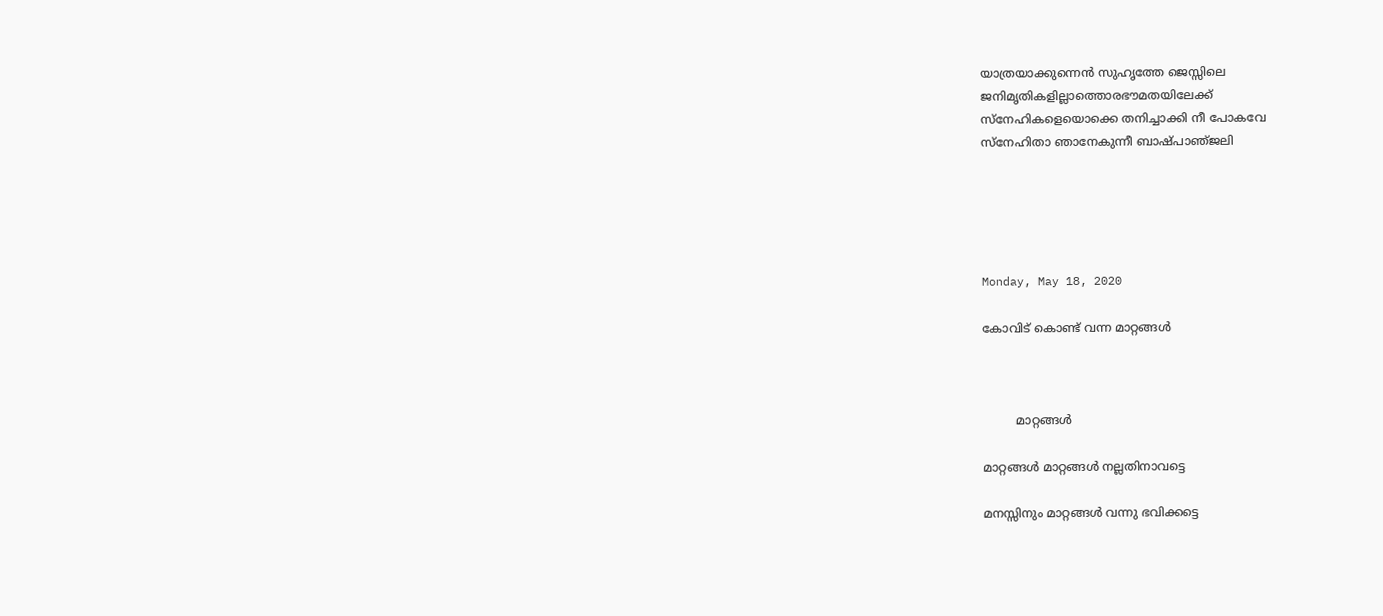യാത്രയാക്കുന്നെൻ സുഹൃത്തേ ജെസ്സിലെ
ജനിമൃതികളില്ലാത്തൊരഭൗമതയിലേക്ക്
സ്നേഹികളെയൊക്കെ തനിച്ചാക്കി നീ പോകവേ
സ്നേഹിതാ ഞാനേകുന്നീ ബാഷ്പാഞ്‌ജലി





Monday, May 18, 2020

കോവിട് കൊണ്ട് വന്ന മാറ്റങ്ങൾ



         മാറ്റങ്ങൾ

മാറ്റങ്ങൾ മാറ്റങ്ങൾ നല്ലതിനാവട്ടെ

മനസ്സിനും മാറ്റങ്ങൾ വന്നു ഭവിക്കട്ടെ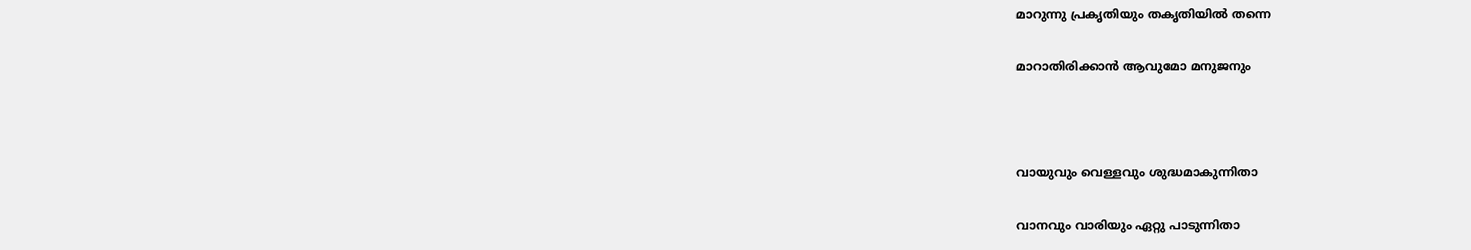മാറുന്നു പ്രകൃതിയും തകൃതിയിൽ തന്നെ

മാറാതിരിക്കാൻ ആവുമോ മനുജനും



വായുവും വെള്ളവും ശുദ്ധമാകുന്നിതാ

വാനവും വാരിയും ഏറ്റു പാടുന്നിതാ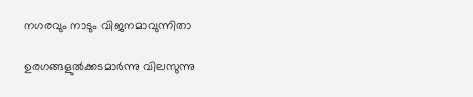നഗരവും നാടും വിജനമാവുന്നിതാ

ഉരഗങ്ങളുൽക്കടമാർന്നു വിലസുന്നു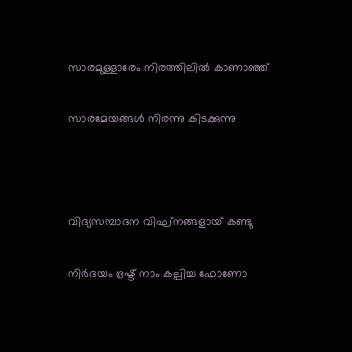സാരമുള്ളാരേം നിരത്തിലിൽ കാണാഞ്ഞ്

സാരമേയങ്ങൾ നിരന്നു കിടക്കുന്നു



വിദ്യസമ്പാദന വിഘ്‌നങ്ങളായ് കണ്ടു

നിർദയം ഭ്രഷ്ട് നാം കല്പിച്ച ഫോണോ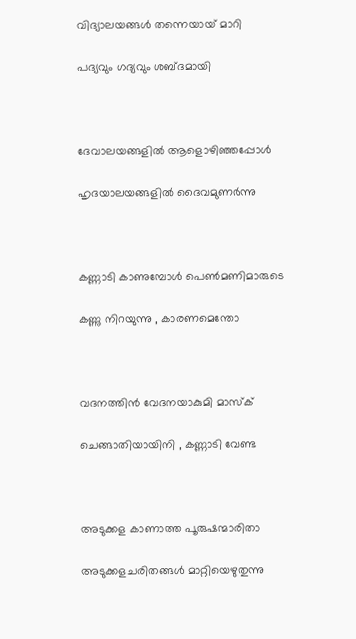വിദ്യാലയങ്ങൾ തന്നെയായ്‌ മാറി

പദ്യവും ഗദ്യവും ശബ്ദമായി



ദേവാലയങ്ങളിൽ ആളൊഴിഞ്ഞപ്പോള്‍

ഹൃദയാലയങ്ങളിൽ ദൈവമുണർന്നു



കണ്ണാടി കാണുമ്പോൾ പെൺമണിമാരുടെ

കണ്ണു നിറയുന്നു , കാരണമെന്തോ



വദനത്തിന്‍ വേദനയാകുമി മാസ്ക്

ചെങ്ങാതിയായിനി , കണ്ണാടി വേണ്ട



അടുക്കള കാണാത്ത പൂരുഷന്മാരിതാ

അടുക്കളചരിതങ്ങൾ മാറ്റിയെഴുതുന്നു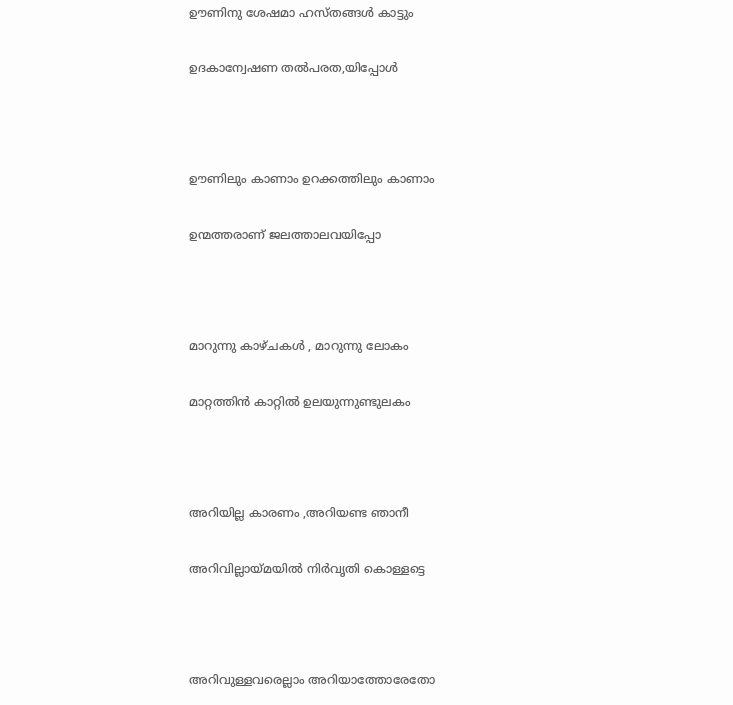ഊണിനു ശേഷമാ ഹസ്തങ്ങള്‍ കാട്ടും

ഉദകാന്വേഷണ തല്‍പരത,യിപ്പോള്‍



ഊണിലും കാണാം ഉറക്കത്തിലും കാണാം

ഉന്മത്തരാണ് ജലത്താലവയിപ്പോ



മാറുന്നു കാഴ്ചകള്‍ , മാറുന്നു ലോകം

മാറ്റത്തിന്‍ കാറ്റില്‍ ഉലയുന്നുണ്ടുലകം



അറിയില്ല കാരണം ,അറിയണ്ട ഞാനീ

അറിവില്ലായ്‌മയിൽ നിർവൃതി കൊള്ളട്ടെ



അറിവുള്ളവരെല്ലാം അറിയാത്തോരേതോ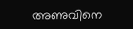അണുവിനെ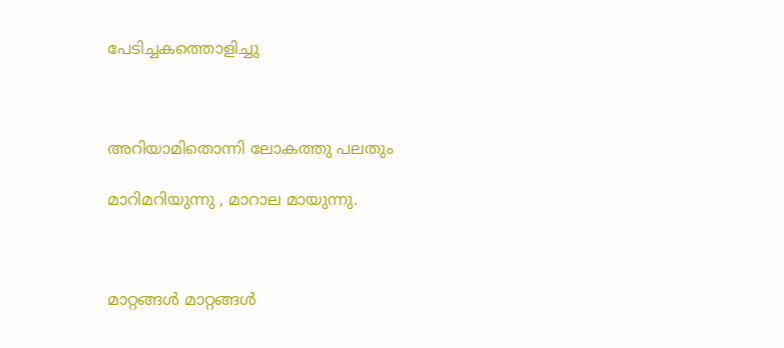പേടിച്ചകത്തൊളിച്ചു



അറിയാമിതൊന്നി ലോകത്തു പലതും

മാറിമറിയുന്നു , മാറാല മായുന്നു.



മാറ്റങ്ങൾ മാറ്റങ്ങൾ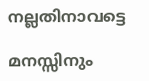നല്ലതിനാവട്ടെ

മനസ്സിനും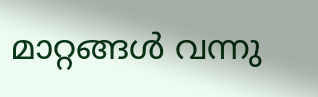മാറ്റങ്ങൾ വന്നു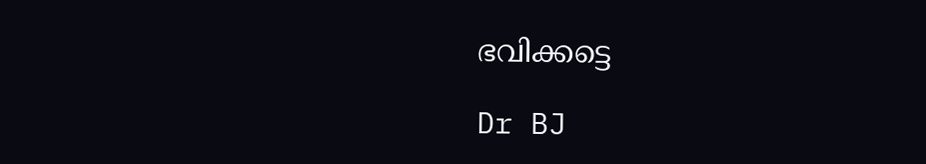ഭവിക്കട്ടെ

Dr BJ